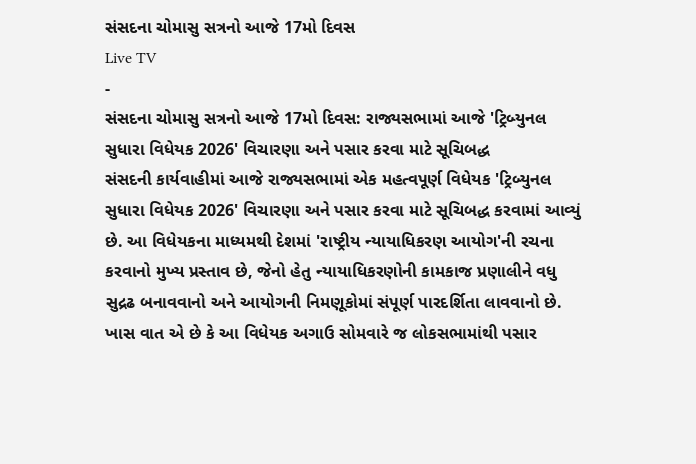સંસદના ચોમાસુ સત્રનો આજે 17મો દિવસ
Live TV
-
સંસદના ચોમાસુ સત્રનો આજે 17મો દિવસ: રાજ્યસભામાં આજે 'ટ્રિબ્યુનલ સુધારા વિધેયક 2026' વિચારણા અને પસાર કરવા માટે સૂચિબદ્ધ
સંસદની કાર્યવાહીમાં આજે રાજ્યસભામાં એક મહત્વપૂર્ણ વિધેયક 'ટ્રિબ્યુનલ સુધારા વિધેયક 2026' વિચારણા અને પસાર કરવા માટે સૂચિબદ્ધ કરવામાં આવ્યું છે. આ વિધેયકના માધ્યમથી દેશમાં 'રાષ્ટ્રીય ન્યાયાધિકરણ આયોગ'ની રચના કરવાનો મુખ્ય પ્રસ્તાવ છે, જેનો હેતુ ન્યાયાધિકરણોની કામકાજ પ્રણાલીને વધુ સુદ્રઢ બનાવવાનો અને આયોગની નિમણૂકોમાં સંપૂર્ણ પારદર્શિતા લાવવાનો છે. ખાસ વાત એ છે કે આ વિધેયક અગાઉ સોમવારે જ લોકસભામાંથી પસાર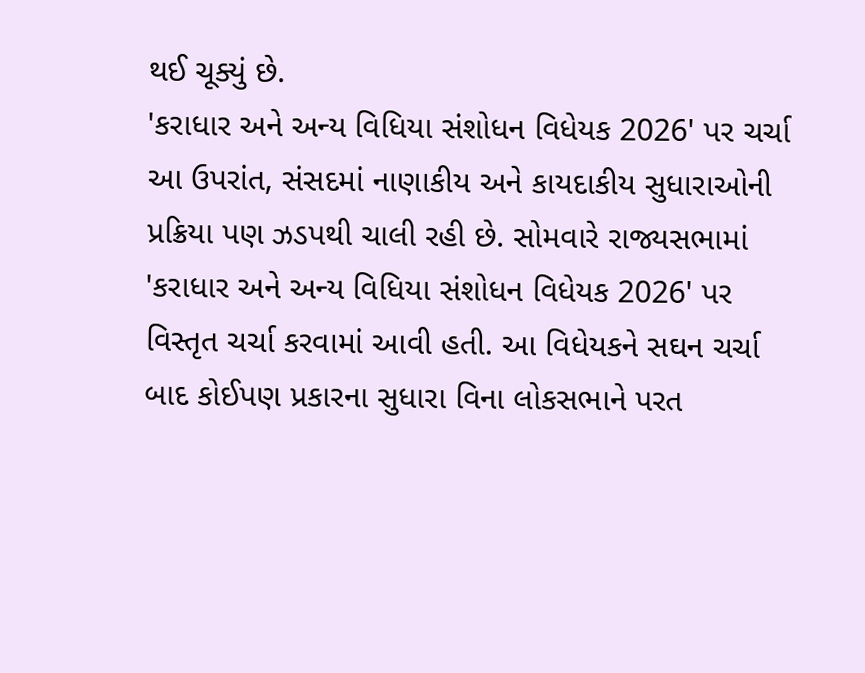થઈ ચૂક્યું છે.
'કરાધાર અને અન્ય વિધિયા સંશોધન વિધેયક 2026' પર ચર્ચા
આ ઉપરાંત, સંસદમાં નાણાકીય અને કાયદાકીય સુધારાઓની પ્રક્રિયા પણ ઝડપથી ચાલી રહી છે. સોમવારે રાજ્યસભામાં 'કરાધાર અને અન્ય વિધિયા સંશોધન વિધેયક 2026' પર વિસ્તૃત ચર્ચા કરવામાં આવી હતી. આ વિધેયકને સઘન ચર્ચા બાદ કોઈપણ પ્રકારના સુધારા વિના લોકસભાને પરત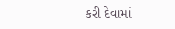કરી દેવામાં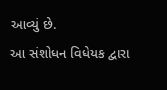આવ્યું છે.
આ સંશોધન વિધેયક દ્વારા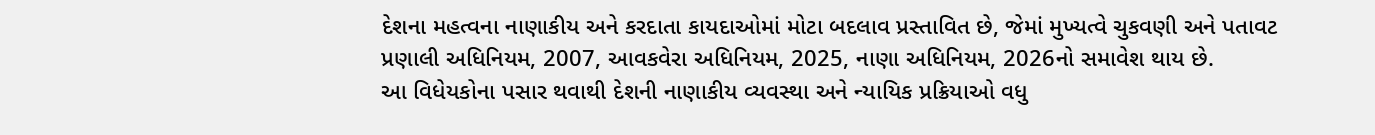દેશના મહત્વના નાણાકીય અને કરદાતા કાયદાઓમાં મોટા બદલાવ પ્રસ્તાવિત છે, જેમાં મુખ્યત્વે ચુકવણી અને પતાવટ પ્રણાલી અધિનિયમ, 2007, આવકવેરા અધિનિયમ, 2025, નાણા અધિનિયમ, 2026નો સમાવેશ થાય છે.
આ વિધેયકોના પસાર થવાથી દેશની નાણાકીય વ્યવસ્થા અને ન્યાયિક પ્રક્રિયાઓ વધુ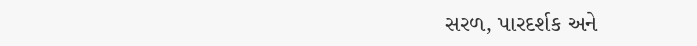સરળ, પારદર્શક અને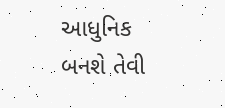આધુનિક બનશે તેવી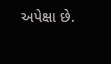અપેક્ષા છે.